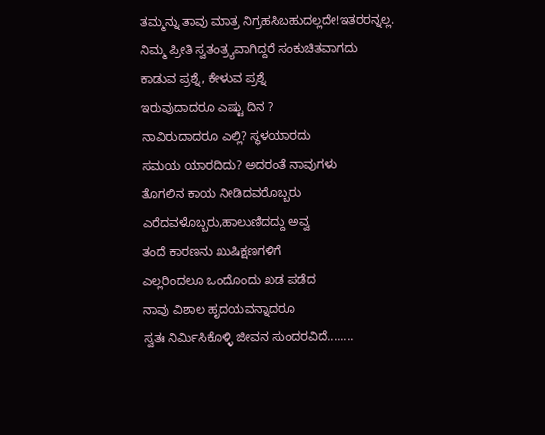ತಮ್ಮನ್ನು ತಾವು ಮಾತ್ರ ನಿಗ್ರಹಸಿಬಹುದಲ್ಲದೇ!ಇತರರನ್ನಲ್ಲ.
ನಿಮ್ಮ ಪ್ರೀತಿ ಸ್ವತಂತ್ರ್ಯವಾಗಿದ್ದರೆ ಸಂಕುಚಿತವಾಗದು
ಕಾಡುವ ಪ್ರಶ್ನೆ, ಕೇಳುವ ಪ್ರಶ್ನೆ
ಇರುವುದಾದರೂ ಎಷ್ಟು ದಿನ ?
ನಾವಿರುದಾದರೂ ಎಲ್ಲಿ? ಸ್ಥಳಯಾರದು
ಸಮಯ ಯಾರದಿದು? ಅದರಂತೆ ನಾವುಗಳು
ತೊಗಲಿನ ಕಾಯ ನೀಡಿದವರೊಬ್ಬರು
ಎರೆದವಳೊಬ್ಬರು,ಹಾಲುಣಿದದ್ದು ಅವ್ವ
ತಂದೆ ಕಾರಣನು ಖುಷಿಕ್ಷಣಗಳಿಗೆ
ಎಲ್ಲರಿಂದಲೂ ಒಂದೊಂದು ಖಡ ಪಡೆದ
ನಾವು ವಿಶಾಲ ಹೃದಯವನ್ನಾದರೂ
ಸ್ವತಃ ನಿರ್ಮಿಸಿಕೊಳ್ಳಿ ಜೀವನ ಸುಂದರವಿದೆ........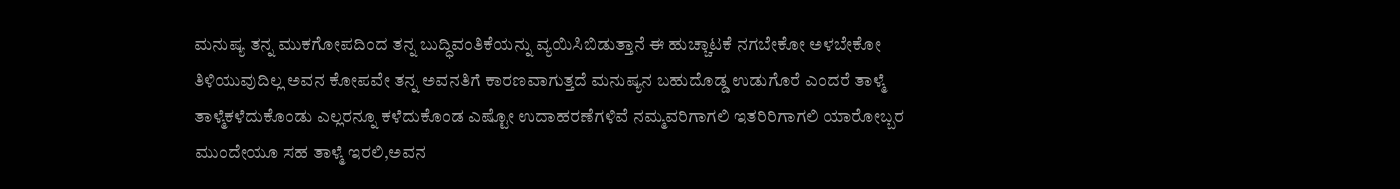ಮನುಷ್ಯ ತನ್ನ ಮುಕಗೋಪದಿಂದ ತನ್ನ ಬುದ್ಧಿವಂತಿಕೆಯನ್ನು ವ್ಯಯಿಸಿಬಿಡುತ್ತಾನೆ ಈ ಹುಚ್ಚಾಟಕೆ ನಗಬೇಕೋ ಅಳಬೇಕೋ ತಿಳಿಯುವುದಿಲ್ಲ ಅವನ ಕೋಪವೇ ತನ್ನ ಅವನತಿಗೆ ಕಾರಣವಾಗುತ್ತದೆ ಮನುಷ್ಯನ ಬಹುದೊಡ್ಡ ಉಡುಗೊರೆ ಎಂದರೆ ತಾಳ್ಮೆ ತಾಳ್ಮೆಕಳೆದುಕೊಂಡು ಎಲ್ಲರನ್ನೂ ಕಳೆದುಕೊಂಡ ಎಷ್ಟೋ ಉದಾಹರಣೆಗಳಿವೆ ನಮ್ಮವರಿಗಾಗಲಿ ಇತರಿರಿಗಾಗಲಿ ಯಾರೋಬ್ಬರ ಮುಂದೇಯೂ ಸಹ ತಾಳ್ಮೆ ಇರಲಿ,ಅವನ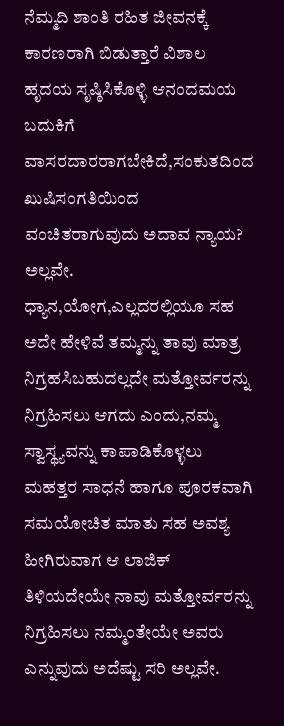ನೆಮ್ಮದಿ ಶಾಂತಿ ರಹಿತ ಜೀವನಕ್ಕೆ ಕಾರಣರಾಗಿ ಬಿಡುತ್ತಾರೆ ವಿಶಾಲ ಹೃದಯ ಸೃಷ್ಠಿಸಿಕೊಳ್ಳಿ ಆನಂದಮಯ ಬದುಕಿಗೆ ವಾಸರದಾರರಾಗಬೇಕಿದೆ,ಸಂಕುತದಿಂದ ಖುಷಿಸಂಗತಿಯಿಂದ ವಂಚಿತರಾಗುವುದು ಅದಾವ ನ್ಯಾಯ? ಅಲ್ಲವೇ.
ಧ್ಯಾನ,ಯೋಗ,ಎಲ್ಲದರಲ್ಲಿಯೂ ಸಹ ಅದೇ ಹೇಳಿವೆ ತಮ್ಮನ್ನು ತಾವು ಮಾತ್ರ ನಿಗ್ರಹಸಿಬಹುದಲ್ಲದೇ ಮತ್ತೋರ್ವರನ್ನು ನಿಗ್ರಹಿಸಲು ಆಗದು ಎಂದು,ನಮ್ಮ ಸ್ವಾಸ್ಥ್ಯವನ್ನು ಕಾಪಾಡಿಕೊಳ್ಳಲು ಮಹತ್ತರ ಸಾಧನೆ ಹಾಗೂ ಪೂರಕವಾಗಿ ಸಮಯೋಚಿತ ಮಾತು ಸಹ ಅವಶ್ಯ ಹೀಗಿರುವಾಗ ಆ ಲಾಜಿಕ್ ತಿಳಿಯದೇಯೇ ನಾವು ಮತ್ತೋರ್ವರನ್ನು ನಿಗ್ರಹಿಸಲು ನಮ್ಮಂತೇಯೇ ಅವರು ಎನ್ನುವುದು ಅದೆಷ್ಟು ಸರಿ ಅಲ್ಲವೇ.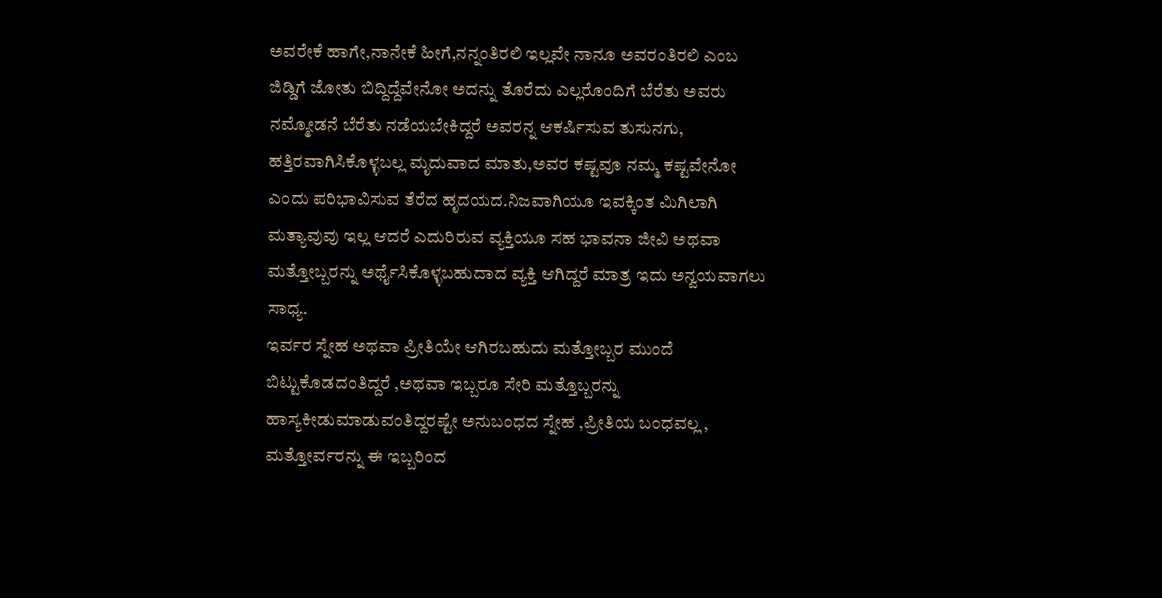ಅವರೇಕೆ ಹಾಗೇ,ನಾನೇಕೆ ಹೀಗೆ,ನನ್ನಂತಿರಲಿ ಇಲ್ಲವೇ ನಾನೂ ಅವರಂತಿರಲಿ ಎಂಬ ಜಿಡ್ಡಿಗೆ ಜೋತು ಬಿದ್ದಿದ್ದೆವೇನೋ ಅದನ್ನು ತೊರೆದು ಎಲ್ಲರೊಂದಿಗೆ ಬೆರೆತು ಅವರು ನಮ್ಮೋಡನೆ ಬೆರೆತು ನಡೆಯಬೇಕಿದ್ದರೆ ಅವರನ್ನ ಆಕರ್ಷಿಸುವ ತುಸುನಗು,
ಹತ್ತಿರವಾಗಿಸಿಕೊಳ್ಳಬಲ್ಲ ಮೃದುವಾದ ಮಾತು,ಅವರ ಕಷ್ಟವೂ ನಮ್ಮ ಕಷ್ಟವೇನೋ ಎಂದು ಪರಿಭಾವಿಸುವ ತೆರೆದ ಹೃದಯದ.ನಿಜವಾಗಿಯೂ ಇವಕ್ಕಿಂತ ಮಿಗಿಲಾಗಿ ಮತ್ಯಾವುವು ಇಲ್ಲ ಆದರೆ ಎದುರಿರುವ ವ್ಯಕ್ತಿಯೂ ಸಹ ಭಾವನಾ ಜೀವಿ ಅಥವಾ ಮತ್ತೋಬ್ಬರನ್ನು ಅರ್ಥೈಸಿಕೊಳ್ಳಬಹುದಾದ ವ್ಯಕ್ತಿ ಆಗಿದ್ದರೆ ಮಾತ್ರ ಇದು ಅನ್ವಯವಾಗಲು ಸಾಧ್ಯ.
ಇರ್ವರ ಸ್ನೇಹ ಅಥವಾ ಪ್ರೀತಿಯೇ ಆಗಿರಬಹುದು ಮತ್ತೋಬ್ಬರ ಮುಂದೆ ಬಿಟ್ಟುಕೊಡದಂತಿದ್ದರೆ ,ಅಥವಾ ಇಬ್ಬರೂ ಸೇರಿ ಮತ್ತೊಬ್ಬರನ್ನು ಹಾಸ್ಯಕೀಡುಮಾಡುವಂತಿದ್ದರಷ್ಟೇ ಅನುಬಂಧದ ಸ್ನೇಹ ,ಪ್ರೀತಿಯ ಬಂಧವಲ್ಲ , ಮತ್ತೋರ್ವರನ್ನು ಈ ಇಬ್ಬರಿಂದ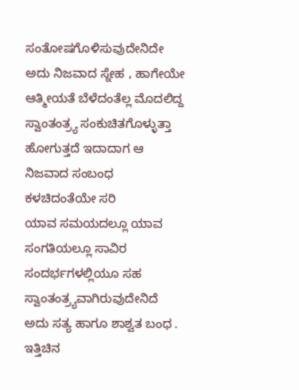ಸಂತೋಷಗೊಳಿಸುವುದೇನಿದೇ ಅದು ನಿಜವಾದ ಸ್ನೇಹ , ಹಾಗೇಯೇ ಆತ್ಮೀಯತೆ ಬೆಳೆದಂತೆಲ್ಲ ಮೊದಲಿದ್ದ ಸ್ವಾಂತಂತ್ರ್ಯ ಸಂಕುಚಿತಗೊಳ್ಳುತ್ತಾ ಹೋಗುತ್ತದೆ ಇದಾದಾಗ ಆ ನಿಜವಾದ ಸಂಬಂಧ ಕಳಚಿದಂತೆಯೇ ಸರಿ
ಯಾವ ಸಮಯದಲ್ಲೂ ಯಾವ ಸಂಗತಿಯಲ್ಲೂ ಸಾವಿರ ಸಂದರ್ಭಗಳಲ್ಲಿಯೂ ಸಹ ಸ್ವಾಂತಂತ್ರ್ಯವಾಗಿರುವುದೇನಿದೆ ಅದು ಸತ್ಯ ಹಾಗೂ ಶಾಶ್ವತ ಬಂಧ .
ಇತ್ತಿಚಿನ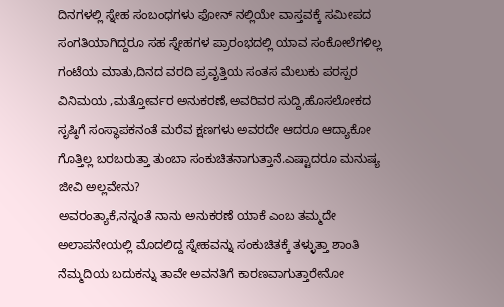ದಿನಗಳಲ್ಲಿ ಸ್ನೇಹ ಸಂಬಂಧಗಳು ಫೋನ್ ನಲ್ಲಿಯೇ ವಾಸ್ತವಕ್ಕೆ ಸಮೀಪದ ಸಂಗತಿಯಾಗಿದ್ದರೂ ಸಹ ಸ್ನೇಹಗಳ ಪ್ರಾರಂಭದಲ್ಲಿ ಯಾವ ಸಂಕೋಲೆಗಳಿಲ್ಲ ಗಂಟೆಯ ಮಾತು,ದಿನದ ವರದಿ ಪ್ರವೃತ್ತಿಯ ಸಂತಸ ಮೆಲುಕು ಪರಸ್ಪರ ವಿನಿಮಯ ,ಮತ್ತೋರ್ವರ ಅನುಕರಣೆ,ಅವರಿವರ ಸುದ್ದಿ,ಹೊಸಲೋಕದ ಸೃಷ್ಠಿಗೆ ಸಂಸ್ಥಾಪಕನಂತೆ ಮರೆವ ಕ್ಷಣಗಳು ಅವರದೇ ಆದರೂ ಆದ್ಯಾಕೋ ಗೊತ್ತಿಲ್ಲ ಬರಬರುತ್ತಾ ತುಂಬಾ ಸಂಕುಚಿತನಾಗುತ್ತಾನೆ.ಎಷ್ಟಾದರೂ ಮನುಷ್ಯ ಜೀವಿ ಅಲ್ಲವೇನು?
ಅವರಂತ್ಯಾಕೆ,ನನ್ನಂತೆ ನಾನು ಅನುಕರಣೆ ಯಾಕೆ ಎಂಬ ತಮ್ಮದೇ ಅಲಾಪನೇಯಲ್ಲಿ ಮೊದಲಿದ್ದ ಸ್ನೇಹವನ್ನು ಸಂಕುಚಿತಕ್ಕೆ ತಳ್ಳುತ್ತಾ ಶಾಂತಿ ನೆಮ್ಮದಿಯ ಬದುಕನ್ನು ತಾವೇ ಅವನತಿಗೆ ಕಾರಣವಾಗುತ್ತಾರೇನೋ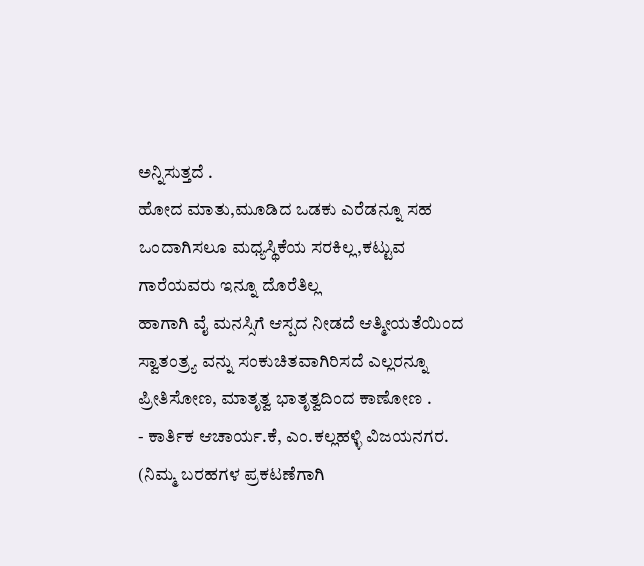ಅನ್ನಿಸುತ್ತದೆ .
ಹೋದ ಮಾತು,ಮೂಡಿದ ಒಡಕು ಎರೆಡನ್ನೂ ಸಹ ಒಂದಾಗಿಸಲೂ ಮಧ್ಯಸ್ಥಿಕೆಯ ಸರಕಿಲ್ಲ,ಕಟ್ಟುವ ಗಾರೆಯವರು ಇನ್ನೂ ದೊರೆತಿಲ್ಲ
ಹಾಗಾಗಿ ವೈ ಮನಸ್ಸಿಗೆ ಆಸ್ಪದ ನೀಡದೆ ಆತ್ಮೀಯತೆಯಿಂದ ಸ್ವಾತಂತ್ರ್ಯ ವನ್ನು ಸಂಕುಚಿತವಾಗಿರಿಸದೆ ಎಲ್ಲರನ್ನೂ ಪ್ರೀತಿಸೋಣ, ಮಾತೃತ್ವ ಭಾತೃತ್ವದಿಂದ ಕಾಣೋಣ .
- ಕಾರ್ತಿಕ ಆಚಾರ್ಯ.ಕೆ, ಎಂ.ಕಲ್ಲಹಳ್ಳಿ ವಿಜಯನಗರ.
(ನಿಮ್ಮ ಬರಹಗಳ ಪ್ರಕಟಣೆಗಾಗಿ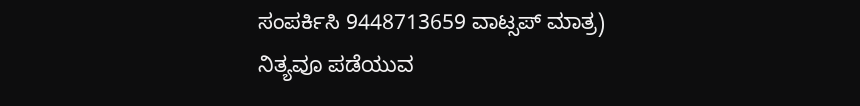ಸಂಪರ್ಕಿಸಿ 9448713659 ವಾಟ್ಸಪ್ ಮಾತ್ರ)
ನಿತ್ಯವೂ ಪಡೆಯುವ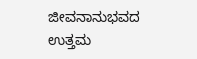ಜೀವನಾನುಭವದ ಉತ್ತಮ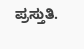ಪ್ರಸ್ತುತಿ.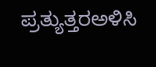ಪ್ರತ್ಯುತ್ತರಅಳಿಸಿ